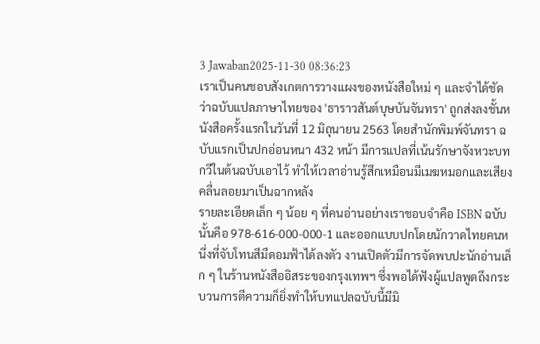3 Jawaban2025-11-30 08:36:23
เราเป็นคนชอบสังเกตการวางแผงของหนังสือใหม่ ๆ และจำได้ชัดว่าฉบับแปลภาษาไทยของ 'ธาราวสันต์บุษบันจันทรา' ถูกส่งลงชั้นหนังสือครั้งแรกในวันที่ 12 มิถุนายน 2563 โดยสำนักพิมพ์จันทรา ฉบับแรกเป็นปกอ่อนหนา 432 หน้า มีการแปลที่เน้นรักษาจังหวะบทกวีในต้นฉบับเอาไว้ ทำให้เวลาอ่านรู้สึกเหมือนมีเมฆหมอกและเสียงคลื่นลอยมาเป็นฉากหลัง
รายละเอียดเล็ก ๆ น้อย ๆ ที่คนอ่านอย่างเราชอบจำคือ ISBN ฉบับนั้นคือ 978-616-000-000-1 และออกแบบปกโดยนักวาดไทยคนหนึ่งที่จับโทนสีมืดอมฟ้าได้ลงตัว งานเปิดตัวมีการจัดพบปะนักอ่านเล็ก ๆ ในร้านหนังสืออิสระของกรุงเทพฯ ซึ่งพอได้ฟังผู้แปลพูดถึงกระบวนการตีความก็ยิ่งทำให้บทแปลฉบับนี้มีมิ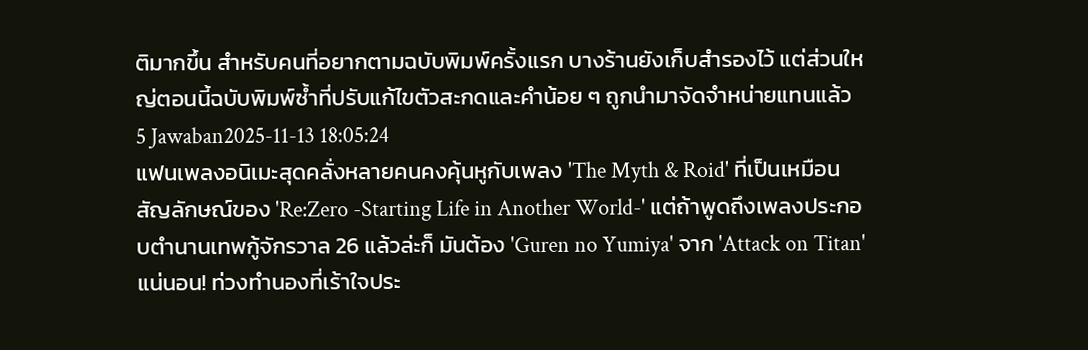ติมากขึ้น สำหรับคนที่อยากตามฉบับพิมพ์ครั้งแรก บางร้านยังเก็บสำรองไว้ แต่ส่วนใหญ่ตอนนี้ฉบับพิมพ์ซ้ำที่ปรับแก้ไขตัวสะกดและคำน้อย ๆ ถูกนำมาจัดจำหน่ายแทนแล้ว
5 Jawaban2025-11-13 18:05:24
แฟนเพลงอนิเมะสุดคลั่งหลายคนคงคุ้นหูกับเพลง 'The Myth & Roid' ที่เป็นเหมือนสัญลักษณ์ของ 'Re:Zero -Starting Life in Another World-' แต่ถ้าพูดถึงเพลงประกอบตำนานเทพกู้จักรวาล 26 แล้วล่ะก็ มันต้อง 'Guren no Yumiya' จาก 'Attack on Titan' แน่นอน! ท่วงทำนองที่เร้าใจประ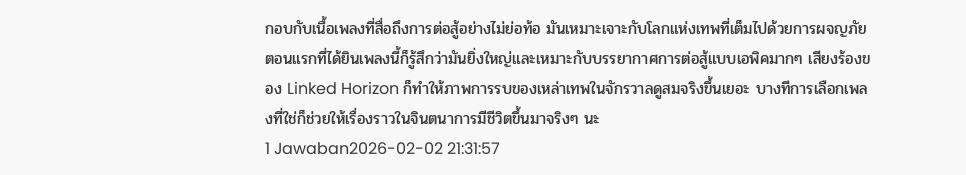กอบกับเนื้อเพลงที่สื่อถึงการต่อสู้อย่างไม่ย่อท้อ มันเหมาะเจาะกับโลกแห่งเทพที่เต็มไปด้วยการผจญภัย
ตอนแรกที่ได้ยินเพลงนี้ก็รู้สึกว่ามันยิ่งใหญ่และเหมาะกับบรรยากาศการต่อสู้แบบเอพิคมากๆ เสียงร้องของ Linked Horizon ก็ทำให้ภาพการรบของเหล่าเทพในจักรวาลดูสมจริงขึ้นเยอะ บางทีการเลือกเพลงที่ใช่ก็ช่วยให้เรื่องราวในจินตนาการมีชีวิตขึ้นมาจริงๆ นะ
1 Jawaban2026-02-02 21:31:57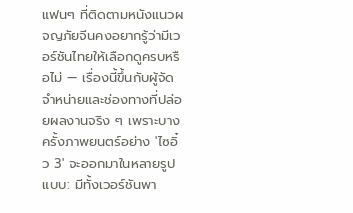แฟนๆ ที่ติดตามหนังแนวผจญภัยจีนคงอยากรู้ว่ามีเวอร์ชันไทยให้เลือกดูครบหรือไม่ — เรื่องนี้ขึ้นกับผู้จัดจำหน่ายและช่องทางที่ปล่อยผลงานจริง ๆ เพราะบางครั้งภาพยนตร์อย่าง 'ไซอิ๋ว 3' จะออกมาในหลายรูปแบบ: มีทั้งเวอร์ชันพา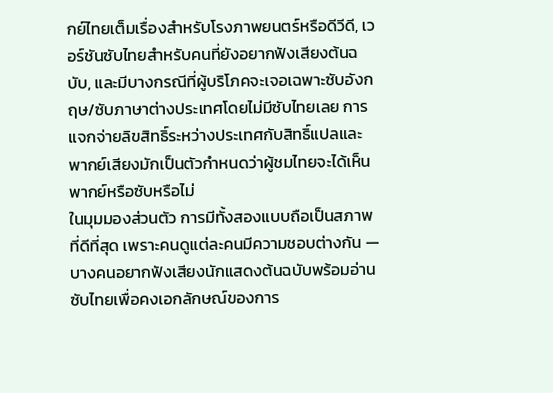กย์ไทยเต็มเรื่องสำหรับโรงภาพยนตร์หรือดีวีดี, เวอร์ชันซับไทยสำหรับคนที่ยังอยากฟังเสียงต้นฉบับ, และมีบางกรณีที่ผู้บริโภคจะเจอเฉพาะซับอังกฤษ/ซับภาษาต่างประเทศโดยไม่มีซับไทยเลย การแจกจ่ายลิขสิทธิ์ระหว่างประเทศกับสิทธิ์แปลและพากย์เสียงมักเป็นตัวกำหนดว่าผู้ชมไทยจะได้เห็นพากย์หรือซับหรือไม่
ในมุมมองส่วนตัว การมีทั้งสองแบบถือเป็นสภาพที่ดีที่สุด เพราะคนดูแต่ละคนมีความชอบต่างกัน — บางคนอยากฟังเสียงนักแสดงต้นฉบับพร้อมอ่านซับไทยเพื่อคงเอกลักษณ์ของการ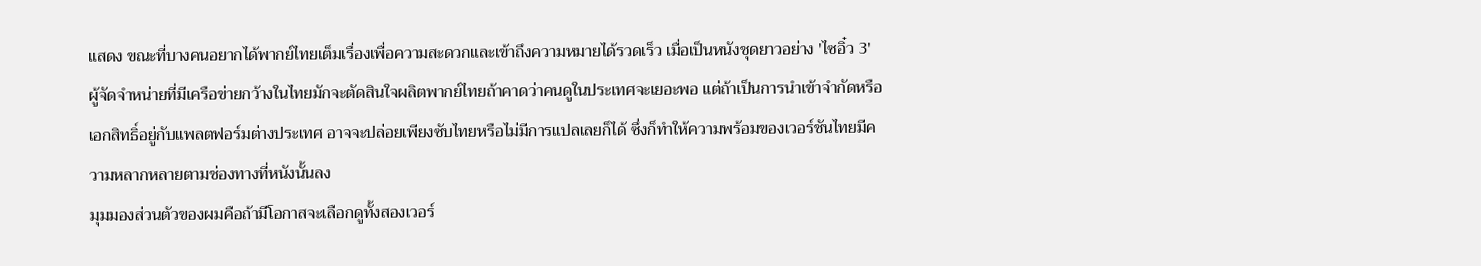แสดง ขณะที่บางคนอยากได้พากย์ไทยเต็มเรื่องเพื่อความสะดวกและเข้าถึงความหมายได้รวดเร็ว เมื่อเป็นหนังชุดยาวอย่าง 'ไซอิ๋ว 3' ผู้จัดจำหน่ายที่มีเครือข่ายกว้างในไทยมักจะตัดสินใจผลิตพากย์ไทยถ้าคาดว่าคนดูในประเทศจะเยอะพอ แต่ถ้าเป็นการนำเข้าจำกัดหรือเอกสิทธิ์อยู่กับแพลตฟอร์มต่างประเทศ อาจจะปล่อยเพียงซับไทยหรือไม่มีการแปลเลยก็ได้ ซึ่งก็ทำให้ความพร้อมของเวอร์ชันไทยมีความหลากหลายตามช่องทางที่หนังนั้นลง
มุมมองส่วนตัวของผมคือถ้ามีโอกาสจะเลือกดูทั้งสองเวอร์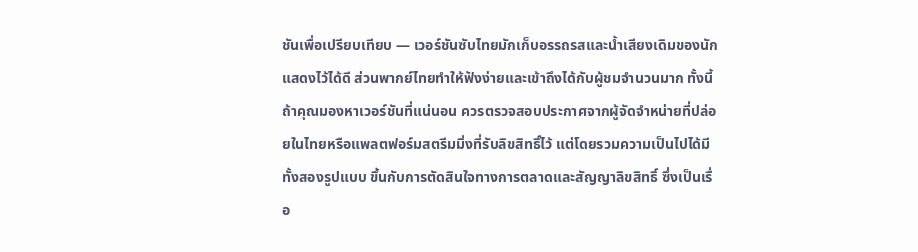ชันเพื่อเปรียบเทียบ — เวอร์ชันซับไทยมักเก็บอรรถรสและน้ำเสียงเดิมของนักแสดงไว้ได้ดี ส่วนพากย์ไทยทำให้ฟังง่ายและเข้าถึงได้กับผู้ชมจำนวนมาก ทั้งนี้ถ้าคุณมองหาเวอร์ชันที่แน่นอน ควรตรวจสอบประกาศจากผู้จัดจำหน่ายที่ปล่อยในไทยหรือแพลตฟอร์มสตรีมมิ่งที่รับลิขสิทธิ์ไว้ แต่โดยรวมความเป็นไปได้มีทั้งสองรูปแบบ ขึ้นกับการตัดสินใจทางการตลาดและสัญญาลิขสิทธิ์ ซึ่งเป็นเรื่อ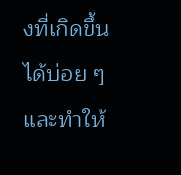งที่เกิดขึ้นได้บ่อย ๆ และทำให้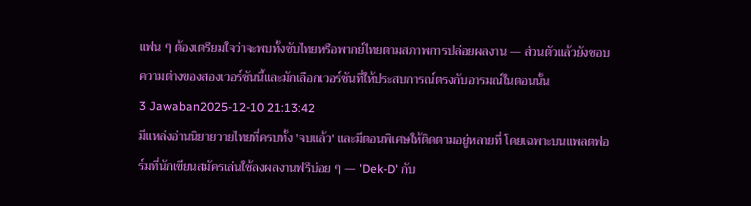แฟน ๆ ต้องเตรียมใจว่าจะพบทั้งซับไทยหรือพากย์ไทยตามสภาพการปล่อยผลงาน — ส่วนตัวแล้วยังชอบความต่างของสองเวอร์ชันนี้และมักเลือกเวอร์ชันที่ให้ประสบการณ์ตรงกับอารมณ์ในตอนนั้น
3 Jawaban2025-12-10 21:13:42
มีแหล่งอ่านนิยายวายไทยที่ครบทั้ง 'จบแล้ว' และมีตอนพิเศษให้ติดตามอยู่หลายที่ โดยเฉพาะบนแพลตฟอร์มที่นักเขียนสมัครเล่นใช้ลงผลงานฟรีบ่อย ๆ — 'Dek-D' กับ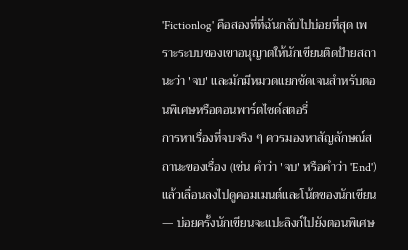'Fictionlog' คือสองที่ที่ฉันกลับไปบ่อยที่สุด เพราะระบบของเขาอนุญาตให้นักเขียนติดป้ายสถานะว่า 'จบ' และมักมีหมวดแยกชัดเจนสำหรับตอนพิเศษหรือตอนพาร์ตไซด์สตอรี่
การหาเรื่องที่จบจริง ๆ ควรมองหาสัญลักษณ์สถานะของเรื่อง (เช่น คำว่า 'จบ' หรือคำว่า 'End') แล้วเลื่อนลงไปดูคอมเมนต์และโน้ตของนักเขียน — บ่อยครั้งนักเขียนจะแปะลิงก์ไปยังตอนพิเศษ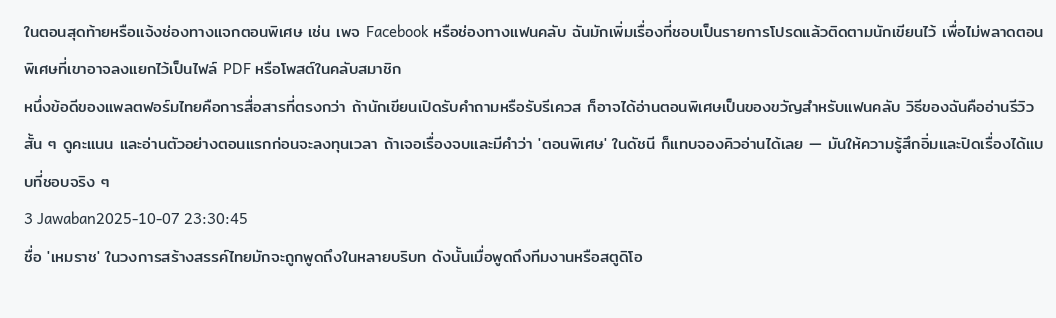ในตอนสุดท้ายหรือแจ้งช่องทางแจกตอนพิเศษ เช่น เพจ Facebook หรือช่องทางแฟนคลับ ฉันมักเพิ่มเรื่องที่ชอบเป็นรายการโปรดแล้วติดตามนักเขียนไว้ เพื่อไม่พลาดตอนพิเศษที่เขาอาจลงแยกไว้เป็นไฟล์ PDF หรือโพสต์ในคลับสมาชิก
หนึ่งข้อดีของแพลตฟอร์มไทยคือการสื่อสารที่ตรงกว่า ถ้านักเขียนเปิดรับคำถามหรือรับรีเควส ก็อาจได้อ่านตอนพิเศษเป็นของขวัญสำหรับแฟนคลับ วิธีของฉันคืออ่านรีวิวสั้น ๆ ดูคะแนน และอ่านตัวอย่างตอนแรกก่อนจะลงทุนเวลา ถ้าเจอเรื่องจบและมีคำว่า 'ตอนพิเศษ' ในดัชนี ก็แทบจองคิวอ่านได้เลย — มันให้ความรู้สึกอิ่มและปิดเรื่องได้แบบที่ชอบจริง ๆ
3 Jawaban2025-10-07 23:30:45
ชื่อ 'เหมราช' ในวงการสร้างสรรค์ไทยมักจะถูกพูดถึงในหลายบริบท ดังนั้นเมื่อพูดถึงทีมงานหรือสตูดิโอ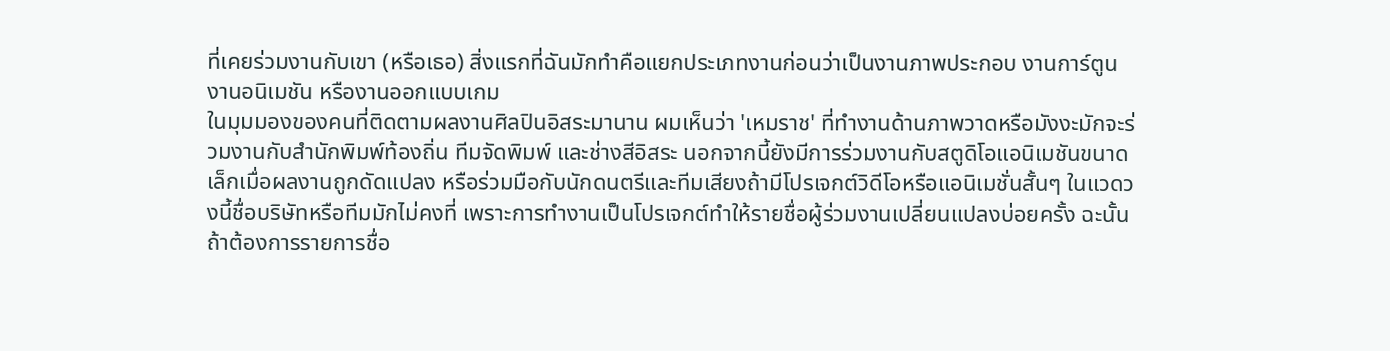ที่เคยร่วมงานกับเขา (หรือเธอ) สิ่งแรกที่ฉันมักทำคือแยกประเภทงานก่อนว่าเป็นงานภาพประกอบ งานการ์ตูน งานอนิเมชัน หรืองานออกแบบเกม
ในมุมมองของคนที่ติดตามผลงานศิลปินอิสระมานาน ผมเห็นว่า 'เหมราช' ที่ทำงานด้านภาพวาดหรือมังงะมักจะร่วมงานกับสำนักพิมพ์ท้องถิ่น ทีมจัดพิมพ์ และช่างสีอิสระ นอกจากนี้ยังมีการร่วมงานกับสตูดิโอแอนิเมชันขนาดเล็กเมื่อผลงานถูกดัดแปลง หรือร่วมมือกับนักดนตรีและทีมเสียงถ้ามีโปรเจกต์วิดีโอหรือแอนิเมชั่นสั้นๆ ในแวดวงนี้ชื่อบริษัทหรือทีมมักไม่คงที่ เพราะการทำงานเป็นโปรเจกต์ทำให้รายชื่อผู้ร่วมงานเปลี่ยนแปลงบ่อยครั้ง ฉะนั้นถ้าต้องการรายการชื่อ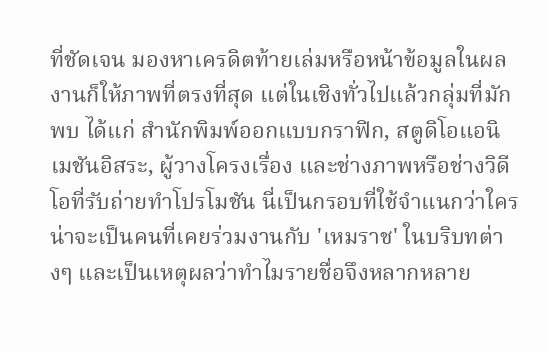ที่ชัดเจน มองหาเครดิตท้ายเล่มหรือหน้าข้อมูลในผลงานก็ให้ภาพที่ตรงที่สุด แต่ในเชิงทั่วไปแล้วกลุ่มที่มักพบ ได้แก่ สำนักพิมพ์ออกแบบกราฟิก, สตูดิโอแอนิเมชันอิสระ, ผู้วางโครงเรื่อง และช่างภาพหรือช่างวิดีโอที่รับถ่ายทำโปรโมชัน นี่เป็นกรอบที่ใช้จำแนกว่าใครน่าจะเป็นคนที่เคยร่วมงานกับ 'เหมราช' ในบริบทต่างๆ และเป็นเหตุผลว่าทำไมรายชื่อจึงหลากหลาย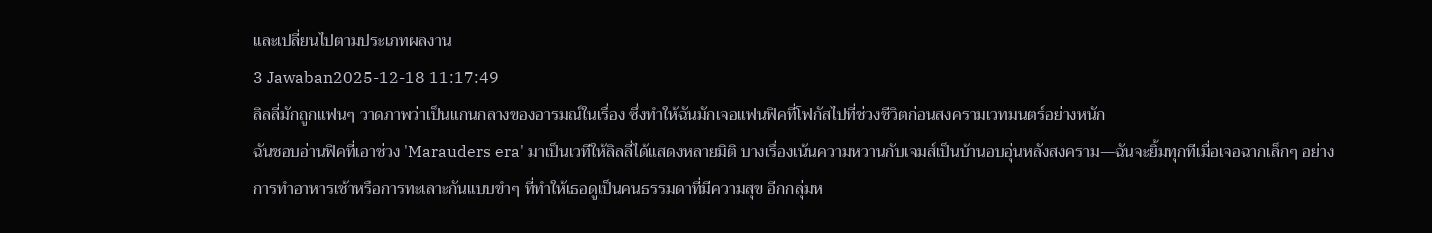และเปลี่ยนไปตามประเภทผลงาน
3 Jawaban2025-12-18 11:17:49
ลิลลี่มักถูกแฟนๆ วาดภาพว่าเป็นแกนกลางของอารมณ์ในเรื่อง ซึ่งทำให้ฉันมักเจอแฟนฟิคที่โฟกัสไปที่ช่วงชีวิตก่อนสงครามเวทมนตร์อย่างหนัก
ฉันชอบอ่านฟิคที่เอาช่วง 'Marauders era' มาเป็นเวทีให้ลิลลี่ได้แสดงหลายมิติ บางเรื่องเน้นความหวานกับเจมส์เป็นบ้านอบอุ่นหลังสงคราม—ฉันจะยิ้มทุกทีเมื่อเจอฉากเล็กๆ อย่างการทำอาหารเช้าหรือการทะเลาะกันแบบขำๆ ที่ทำให้เธอดูเป็นคนธรรมดาที่มีความสุข อีกกลุ่มห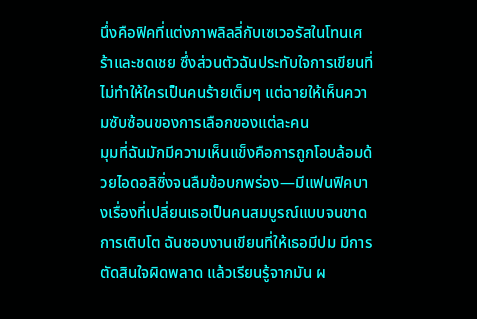นึ่งคือฟิคที่แต่งภาพลิลลี่กับเซเวอรัสในโทนเศร้าและชดเชย ซึ่งส่วนตัวฉันประทับใจการเขียนที่ไม่ทำให้ใครเป็นคนร้ายเต็มๆ แต่ฉายให้เห็นความซับซ้อนของการเลือกของแต่ละคน
มุมที่ฉันมักมีความเห็นแข็งคือการถูกโอบล้อมด้วยไอดอลิซิ่งจนลืมข้อบกพร่อง—มีแฟนฟิคบางเรื่องที่เปลี่ยนเธอเป็นคนสมบูรณ์แบบจนขาดการเติบโต ฉันชอบงานเขียนที่ให้เธอมีปม มีการตัดสินใจผิดพลาด แล้วเรียนรู้จากมัน ผ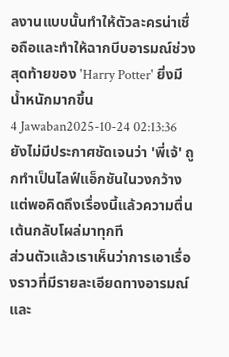ลงานแบบนั้นทำให้ตัวละครน่าเชื่อถือและทำให้ฉากบีบอารมณ์ช่วงสุดท้ายของ 'Harry Potter' ยิ่งมีน้ำหนักมากขึ้น
4 Jawaban2025-10-24 02:13:36
ยังไม่มีประกาศชัดเจนว่า 'พี่เจ้' ถูกทำเป็นไลฟ์แอ็กชันในวงกว้าง แต่พอคิดถึงเรื่องนี้แล้วความตื่นเต้นกลับโผล่มาทุกที
ส่วนตัวแล้วเราเห็นว่าการเอาเรื่องราวที่มีรายละเอียดทางอารมณ์และ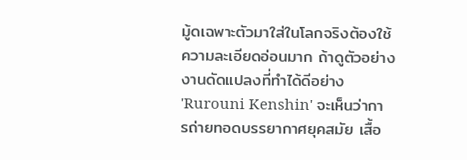มู้ดเฉพาะตัวมาใส่ในโลกจริงต้องใช้ความละเอียดอ่อนมาก ถ้าดูตัวอย่างงานดัดแปลงที่ทำได้ดีอย่าง 'Rurouni Kenshin' จะเห็นว่าการถ่ายทอดบรรยากาศยุคสมัย เสื้อ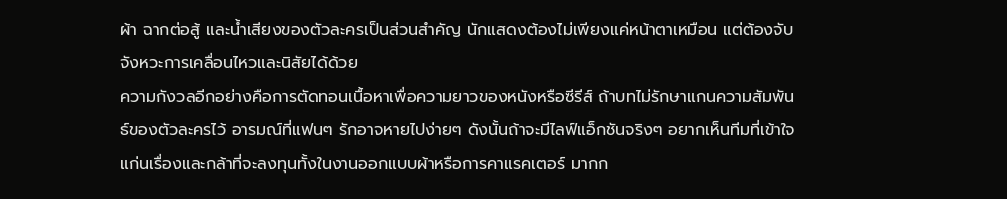ผ้า ฉากต่อสู้ และน้ำเสียงของตัวละครเป็นส่วนสำคัญ นักแสดงต้องไม่เพียงแค่หน้าตาเหมือน แต่ต้องจับจังหวะการเคลื่อนไหวและนิสัยได้ด้วย
ความกังวลอีกอย่างคือการตัดทอนเนื้อหาเพื่อความยาวของหนังหรือซีรีส์ ถ้าบทไม่รักษาแกนความสัมพันธ์ของตัวละครไว้ อารมณ์ที่แฟนๆ รักอาจหายไปง่ายๆ ดังนั้นถ้าจะมีไลฟ์แอ็กชันจริงๆ อยากเห็นทีมที่เข้าใจแก่นเรื่องและกล้าที่จะลงทุนทั้งในงานออกแบบผ้าหรือการคาแรคเตอร์ มากก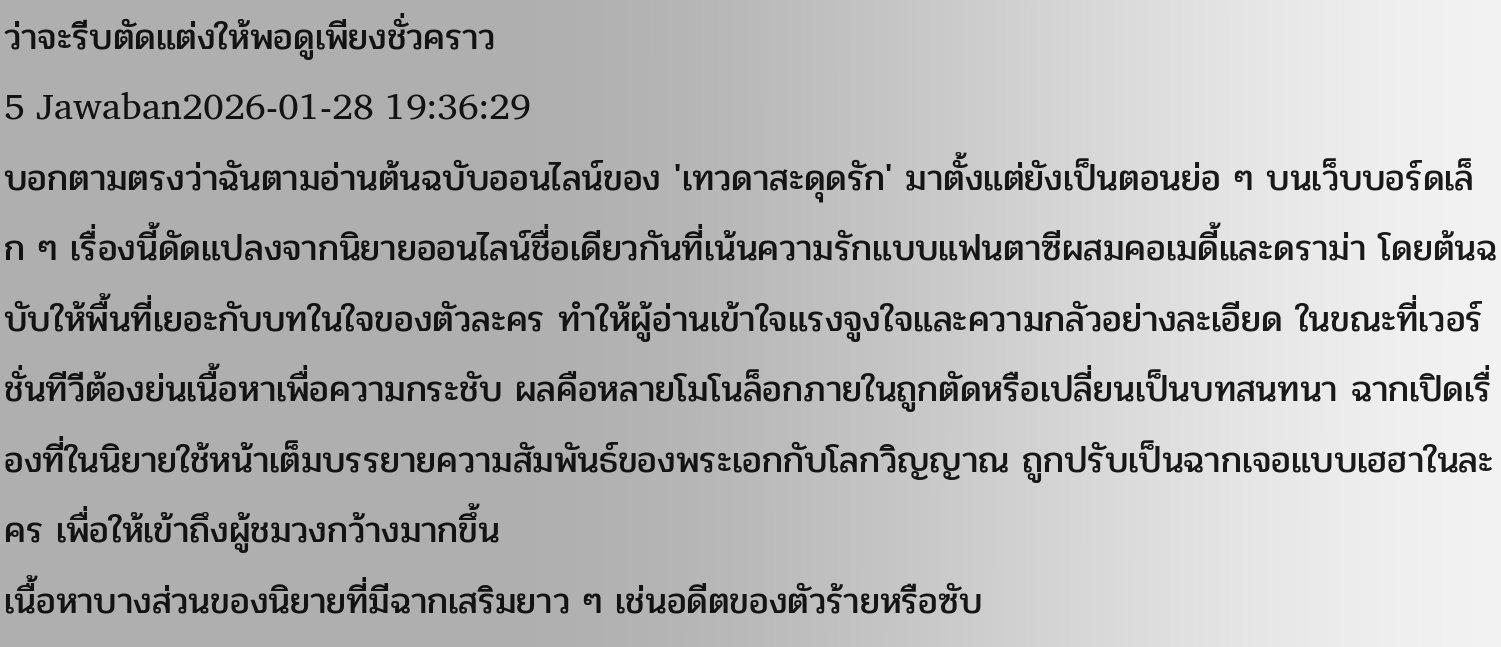ว่าจะรีบตัดแต่งให้พอดูเพียงชั่วคราว
5 Jawaban2026-01-28 19:36:29
บอกตามตรงว่าฉันตามอ่านต้นฉบับออนไลน์ของ 'เทวดาสะดุดรัก' มาตั้งแต่ยังเป็นตอนย่อ ๆ บนเว็บบอร์ดเล็ก ๆ เรื่องนี้ดัดแปลงจากนิยายออนไลน์ชื่อเดียวกันที่เน้นความรักแบบแฟนตาซีผสมคอเมดี้และดราม่า โดยต้นฉบับให้พื้นที่เยอะกับบทในใจของตัวละคร ทำให้ผู้อ่านเข้าใจแรงจูงใจและความกลัวอย่างละเอียด ในขณะที่เวอร์ชั่นทีวีต้องย่นเนื้อหาเพื่อความกระชับ ผลคือหลายโมโนล็อกภายในถูกตัดหรือเปลี่ยนเป็นบทสนทนา ฉากเปิดเรื่องที่ในนิยายใช้หน้าเต็มบรรยายความสัมพันธ์ของพระเอกกับโลกวิญญาณ ถูกปรับเป็นฉากเจอแบบเฮฮาในละคร เพื่อให้เข้าถึงผู้ชมวงกว้างมากขึ้น
เนื้อหาบางส่วนของนิยายที่มีฉากเสริมยาว ๆ เช่นอดีตของตัวร้ายหรือซับ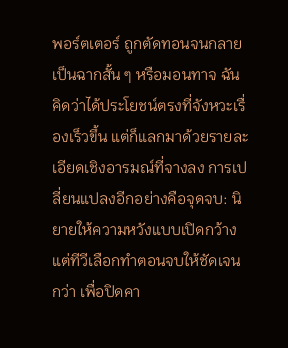พอร์ตเตอร์ ถูกตัดทอนจนกลายเป็นฉากสั้น ๆ หรือมอนทาจ ฉันคิดว่าได้ประโยชน์ตรงที่จังหวะเรื่องเร็วขึ้น แต่ก็แลกมาด้วยรายละเอียดเชิงอารมณ์ที่จางลง การเปลี่ยนแปลงอีกอย่างคือจุดจบ: นิยายให้ความหวังแบบเปิดกว้าง แต่ทีวีเลือกทำตอนจบให้ชัดเจนกว่า เพื่อปิดคา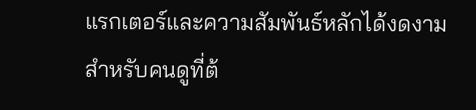แรกเตอร์และความสัมพันธ์หลักได้งดงามสำหรับคนดูที่ต้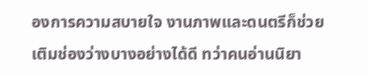องการความสบายใจ งานภาพและดนตรีก็ช่วยเติมช่องว่างบางอย่างได้ดี ทว่าคนอ่านนิยา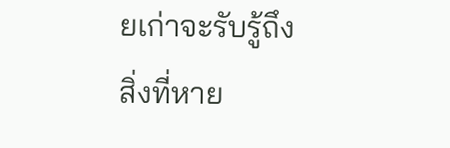ยเก่าจะรับรู้ถึงสิ่งที่หาย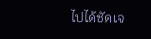ไปได้ชัดเจ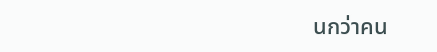นกว่าคน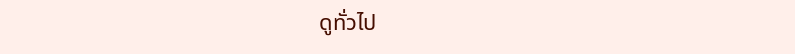ดูทั่วไป